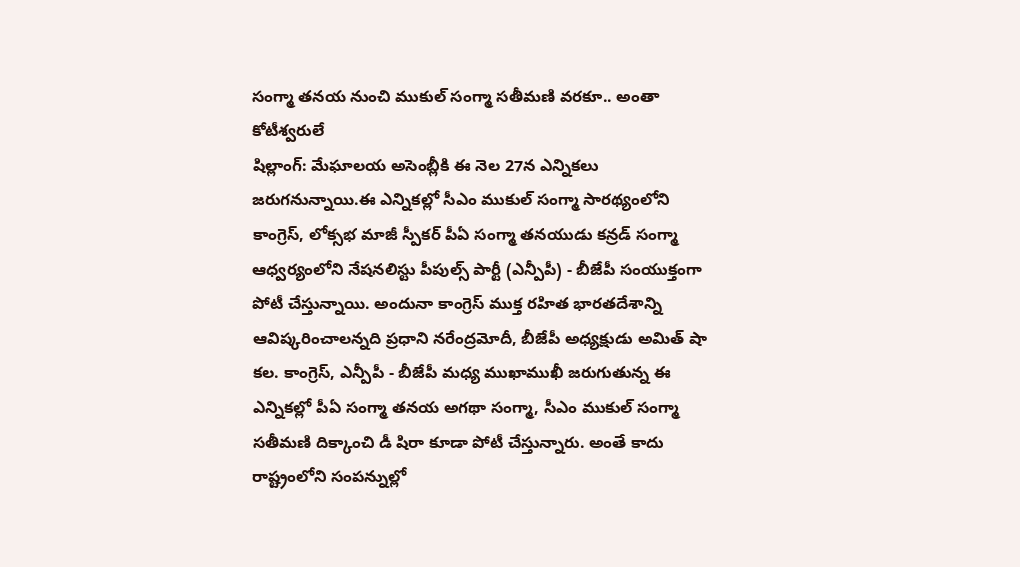సంగ్మా తనయ నుంచి ముకుల్ సంగ్మా సతీమణి వరకూ.. అంతా కోటీశ్వరులే
షిల్లాంగ్: మేఘాలయ అసెంబ్లీకి ఈ నెల 27న ఎన్నికలు జరుగనున్నాయి.ఈ ఎన్నికల్లో సీఎం ముకుల్ సంగ్మా సారథ్యంలోని కాంగ్రెస్, లోక్సభ మాజీ స్పీకర్ పీఏ సంగ్మా తనయుడు కన్రడ్ సంగ్మా ఆధ్వర్యంలోని నేషనలిస్టు పీపుల్స్ పార్టీ (ఎన్పీపీ) - బీజేపీ సంయుక్తంగా పోటీ చేస్తున్నాయి. అందునా కాంగ్రెస్ ముక్త రహిత భారతదేశాన్ని ఆవిష్కరించాలన్నది ప్రధాని నరేంద్రమోదీ, బీజేపీ అధ్యక్షుడు అమిత్ షా కల. కాంగ్రెస్, ఎన్పీపీ - బీజేపీ మధ్య ముఖాముఖీ జరుగుతున్న ఈ ఎన్నికల్లో పీఏ సంగ్మా తనయ అగథా సంగ్మా, సీఎం ముకుల్ సంగ్మా సతీమణి దిక్కాంచి డీ షిరా కూడా పోటీ చేస్తున్నారు. అంతే కాదు రాష్ట్రంలోని సంపన్నుల్లో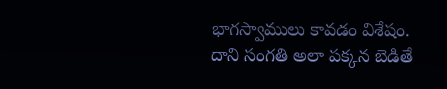భాగస్వాములు కావడం విశేషం.
దాని సంగతి అలా పక్కన బెడితే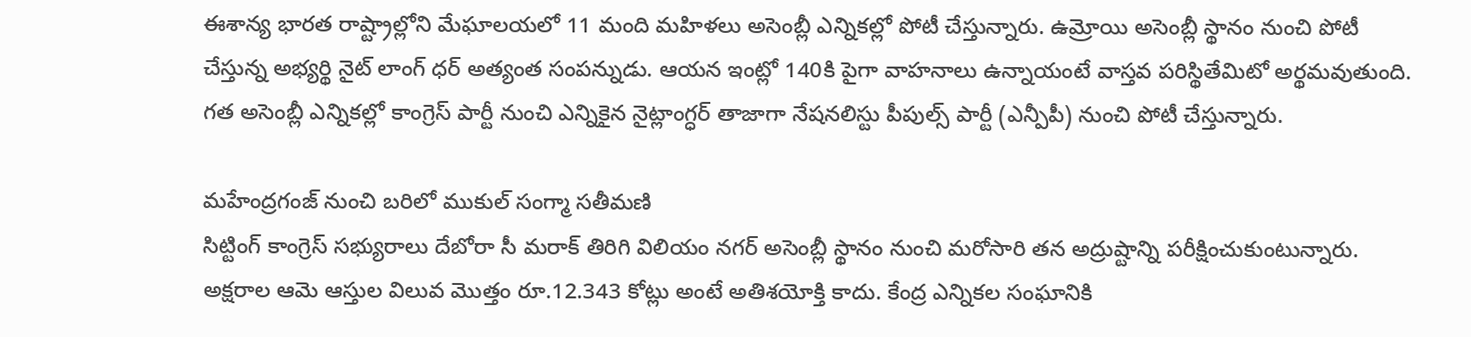ఈశాన్య భారత రాష్ట్రాల్లోని మేఘాలయలో 11 మంది మహిళలు అసెంబ్లీ ఎన్నికల్లో పోటీ చేస్తున్నారు. ఉమ్రోయి అసెంబ్లీ స్థానం నుంచి పోటీ చేస్తున్న అభ్యర్థి నైట్ లాంగ్ ధర్ అత్యంత సంపన్నుడు. ఆయన ఇంట్లో 140కి పైగా వాహనాలు ఉన్నాయంటే వాస్తవ పరిస్థితేమిటో అర్థమవుతుంది. గత అసెంబ్లీ ఎన్నికల్లో కాంగ్రెస్ పార్టీ నుంచి ఎన్నికైన నైట్లాంగ్ధర్ తాజాగా నేషనలిస్టు పీపుల్స్ పార్టీ (ఎన్పీపీ) నుంచి పోటీ చేస్తున్నారు.

మహేంద్రగంజ్ నుంచి బరిలో ముకుల్ సంగ్మా సతీమణి
సిట్టింగ్ కాంగ్రెస్ సభ్యురాలు దేబోరా సీ మరాక్ తిరిగి విలియం నగర్ అసెంబ్లీ స్థానం నుంచి మరోసారి తన అద్రుష్టాన్ని పరీక్షించుకుంటున్నారు. అక్షరాల ఆమె ఆస్తుల విలువ మొత్తం రూ.12.343 కోట్లు అంటే అతిశయోక్తి కాదు. కేంద్ర ఎన్నికల సంఘానికి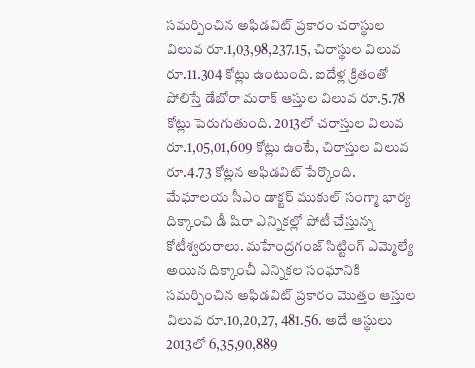సమర్పించిన అఫిడవిట్ ప్రకారం చరాస్థుల విలువ రూ.1,03,98,237.15, చిరాస్థుల విలువ రూ.11.304 కోట్లు ఉంటుంది. ఐదేళ్ల క్రితంతో పోలిస్తే డేబోరా మరాక్ ఆస్తుల విలువ రూ.5.78 కోట్లు పెరుగుతుంది. 2013లో చరాస్తుల విలువ రూ.1,05,01,609 కోట్లు ఉంటే, చిరాస్తుల విలువ రూ.4.73 కోట్లన అఫిడవిట్ పేర్కొంది.
మేఘాలయ సీఎం డాక్టర్ ముకుల్ సంగ్మా భార్య దిక్కాంచి డీ షిరా ఎన్నికల్లో పోటీ చేస్తున్న కోటీశ్వరురాలు. మహేంద్రగంజ్ సిట్టింగ్ ఎమ్మెల్యే అయిన దిక్కాంచీ ఎన్నికల సంఘానికి సమర్పించిన అఫిడవిట్ ప్రకారం మొత్తం ఆస్తుల విలువ రూ.10,20,27, 481.56. అదే ఆస్థులు 2013లో 6,35,90,889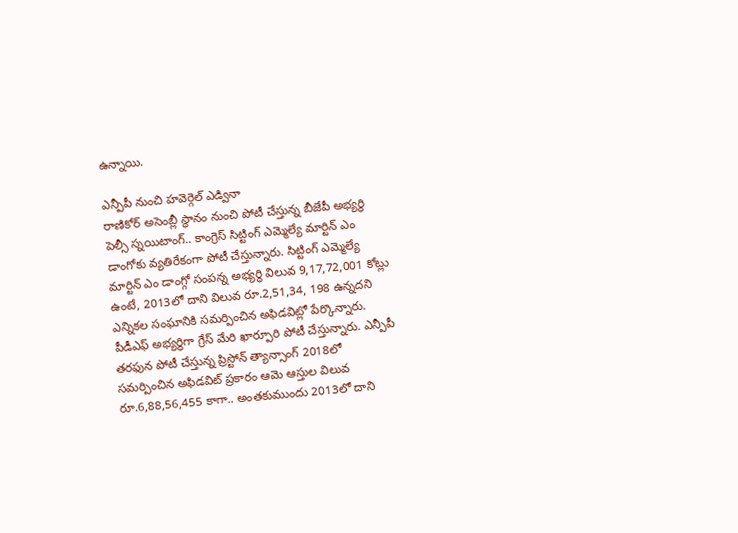ఉన్నాయి.

ఎన్పీపీ నుంచి హవెర్గెల్ ఎడ్వినా
రాణికోర్ అసెంబ్లీ స్థానం నుంచి పోటీ చేస్తున్న బీజేపీ అభ్యర్థి పెల్సీ స్నయిటాంగ్.. కాంగ్రెస్ సిట్టింగ్ ఎమ్మెల్యే మార్టిన్ ఎం డాంగోకు వ్యతిరేకంగా పోటీ చేస్తున్నారు. సిట్టింగ్ ఎమ్మెల్యే మార్టిన్ ఎం డాంగ్గో సంపన్న అభ్యర్థి విలువ 9,17,72,001 కోట్లు ఉంటే, 2013లో దాని విలువ రూ.2,51,34, 198 ఉన్నదని ఎన్నికల సంఘానికి సమర్పించిన అఫిడవిట్లో పేర్కొన్నారు. పీడీఎఫ్ అభ్యర్థిగా గ్రేస్ మేరి ఖార్పూరి పోటీ చేస్తున్నారు. ఎన్పీపీ తరఫున పోటీ చేస్తున్న ప్రిస్టోన్ త్యాన్సాంగ్ 2018లో సమర్పించిన అఫిడవిట్ ప్రకారం ఆమె ఆస్తుల విలువ రూ.6,88,56,455 కాగా.. అంతకుముందు 2013లో దాని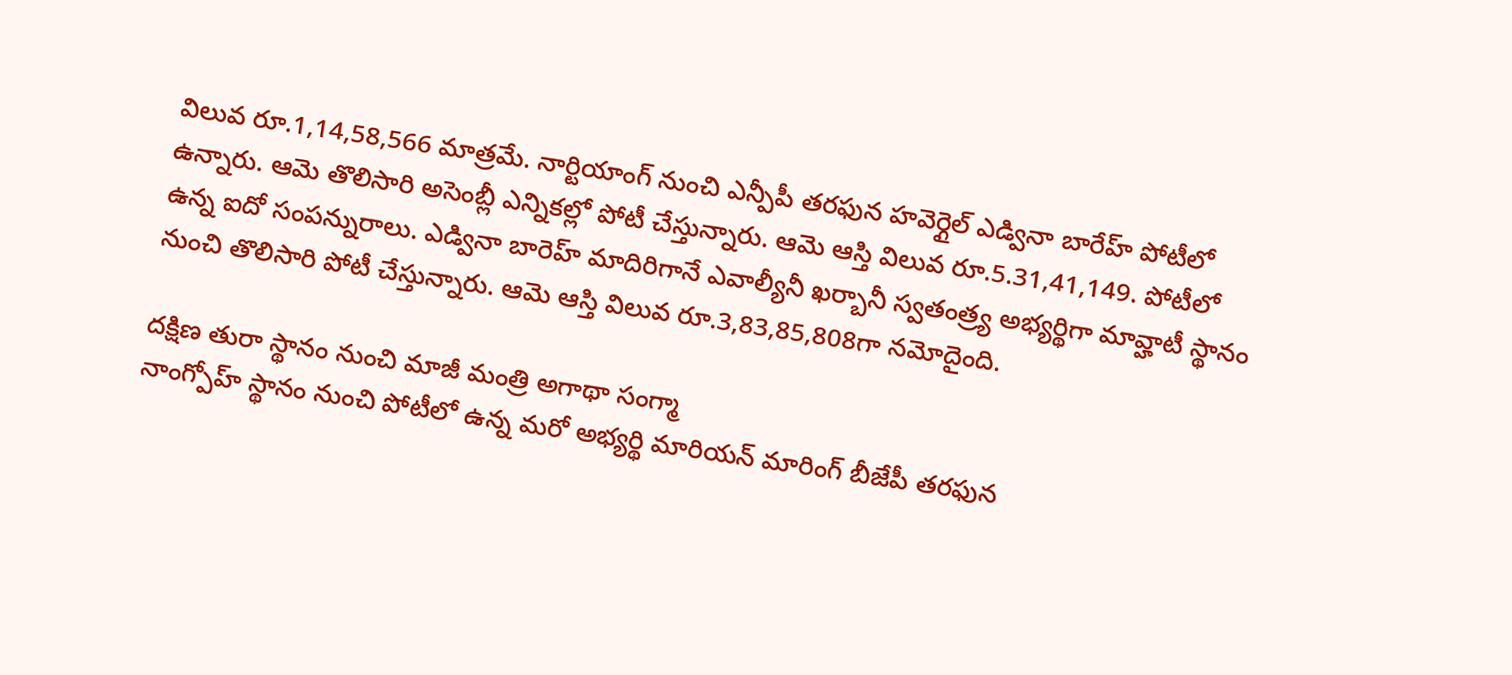విలువ రూ.1,14,58,566 మాత్రమే. నార్టియాంగ్ నుంచి ఎన్పీపీ తరఫున హవెర్గైల్ ఎడ్వినా బారేహ్ పోటీలో ఉన్నారు. ఆమె తొలిసారి అసెంబ్లీ ఎన్నికల్లో పోటీ చేస్తున్నారు. ఆమె ఆస్తి విలువ రూ.5.31,41,149. పోటీలో ఉన్న ఐదో సంపన్నురాలు. ఎడ్వినా బారెహ్ మాదిరిగానే ఎవాల్యీనీ ఖర్బానీ స్వతంత్ర్య అభ్యర్థిగా మావ్హాటీ స్థానం నుంచి తొలిసారి పోటీ చేస్తున్నారు. ఆమె ఆస్తి విలువ రూ.3,83,85,808గా నమోదైంది.

దక్షిణ తురా స్థానం నుంచి మాజీ మంత్రి అగాథా సంగ్మా
నాంగ్పోహ్ స్థానం నుంచి పోటీలో ఉన్న మరో అభ్యర్థి మారియన్ మారింగ్ బీజేపీ తరఫున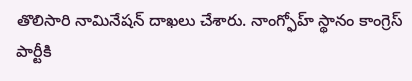తొలిసారి నామినేషన్ దాఖలు చేశారు. నాంగ్ఫోహ్ స్థానం కాంగ్రెస్ పార్టీకి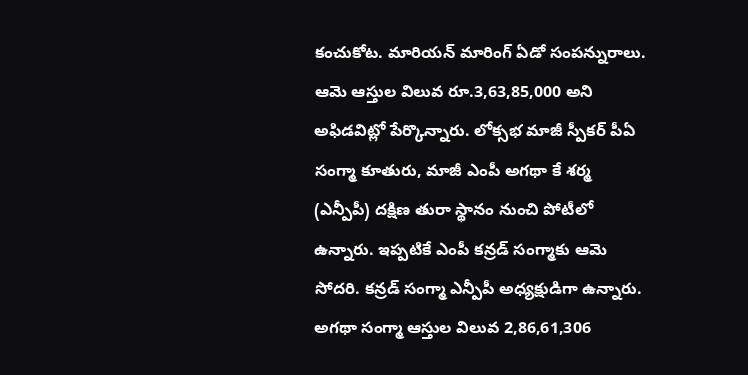కంచుకోట. మారియన్ మారింగ్ ఏడో సంపన్నురాలు. ఆమె ఆస్తుల విలువ రూ.3,63,85,000 అని అఫిడవిట్లో పేర్కొన్నారు. లోక్సభ మాజీ స్పీకర్ పీఏ సంగ్మా కూతురు, మాజీ ఎంపీ అగథా కే శర్మ (ఎన్పీపీ) దక్షిణ తురా స్థానం నుంచి పోటీలో ఉన్నారు. ఇప్పటికే ఎంపీ కన్రడ్ సంగ్మాకు ఆమె సోదరి. కన్రడ్ సంగ్మా ఎన్పీపీ అధ్యక్షుడిగా ఉన్నారు. అగథా సంగ్మా ఆస్తుల విలువ 2,86,61,306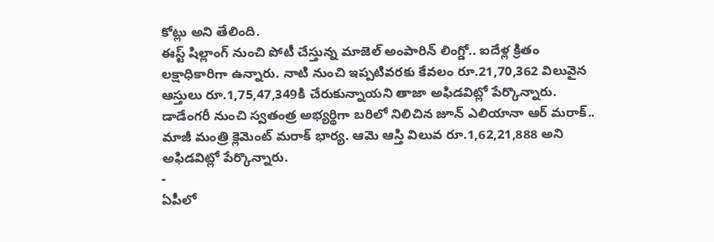కోట్లు అని తేలింది.
ఈస్ట్ షిల్లాంగ్ నుంచి పోటీ చేస్తున్న మాజెల్ అంపారిన్ లింగ్డో.. ఐదేళ్ల క్రితం లక్షాధికారిగా ఉన్నారు. నాటి నుంచి ఇప్పటివరకు కేవలం రూ.21,70,362 విలువైన ఆస్తులు రూ.1,75,47,349కి చేరుకున్నాయని తాజా అఫిడవిట్లో పేర్కొన్నారు. డాడేంగరీ నుంచి స్వతంత్ర అభ్యర్థిగా బరిలో నిలిచిన జూన్ ఎలియానా ఆర్ మరాక్.. మాజీ మంత్రి క్లెమెంట్ మరాక్ భార్య. ఆమె ఆస్తి విలువ రూ.1,62,21,888 అని అఫిడవిట్లో పేర్కొన్నారు.
-
ఏపీలో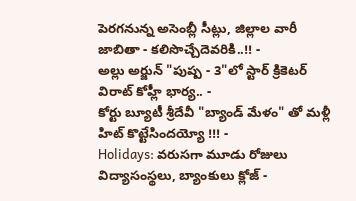పెరగనున్న అసెంబ్లీ సీట్లు, జిల్లాల వారీ జాబితా - కలిసొచ్చేదెవరికి..!! -
అల్లు అర్జున్ "పుష్ప - 3"లో స్టార్ క్రికెటర్ విరాట్ కోహ్లీ భార్య.. -
కోర్టు బ్యూటీ శ్రీదేవీ "బ్యాండ్ మేళం" తో మళ్లీ హిట్ కొట్టేసిందయ్యో !!! -
Holidays: వరుసగా మూడు రోజులు విద్యాసంస్థలు, బ్యాంకులు క్లోజ్ -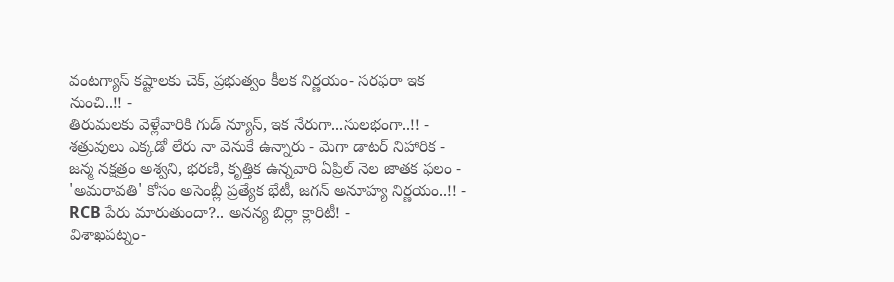వంటగ్యాస్ కష్టాలకు చెక్, ప్రభుత్వం కీలక నిర్ణయం- సరఫరా ఇక నుంచి..!! -
తిరుమలకు వెళ్లేవారికి గుడ్ న్యూస్, ఇక నేరుగా...సులభంగా..!! -
శత్రువులు ఎక్కడో లేరు నా వెనుకే ఉన్నారు - మెగా డాటర్ నిహారిక -
జన్మ నక్షత్రం అశ్వని, భరణి, కృత్తిక ఉన్నవారి ఏప్రిల్ నెల జాతక ఫలం -
'అమరావతి' కోసం అసెంబ్లీ ప్రత్యేక భేటీ, జగన్ అనూహ్య నిర్ణయం..!! -
RCB పేరు మారుతుందా?.. అనన్య బిర్లా క్లారిటీ! -
విశాఖపట్నం-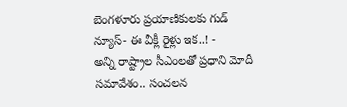బెంగళూరు ప్రయాణికులకు గుడ్ న్యూస్- ఈ వీక్లీ రైళ్లు ఇక..! -
అన్ని రాష్ట్రాల సీఎంలతో ప్రధాని మోదీ సమావేశం.. సంచలన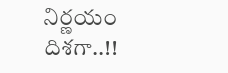నిర్ణయం దిశగా..!!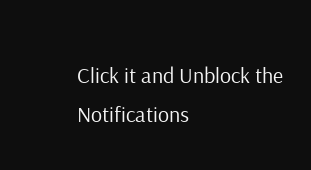Click it and Unblock the Notifications